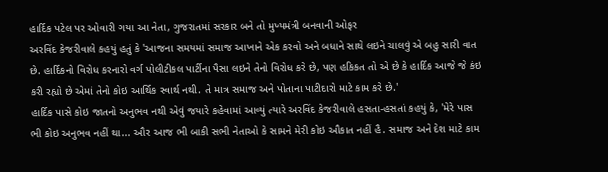હાર્દિક પટેલ પર ઓવારી ગયા આ નેતા, ગુજરાતમાં સરકાર બને તો મુખ્યમંત્રી બનવાની ઓફર
અરવિંદ કેજરીવાલે કહયું હતું કે 'આજના સમયમાં સમાજ આખાને એક કરવો અને બધાને સાથે લઇને ચાલવું એ બહુ સારી વાત છે. હાર્દિકનો વિરોધ કરનારો વર્ગ પોલીટીકલ પાર્ટીના પૈસા લઇને તેનો વિરોધ કરે છે, પણ હકિકત તો એ છે કે હાર્દિક આજે જે કંઇ કરી રહ્યો છે એમાં તેનો કોઇ આર્થિક સ્વાર્થ નથી. તે માત્ર સમાજ અને પોતાના પાટીદારો માટે કામ કરે છે.'
હાર્દિક પાસે કોઇ જાતનો અનુભવ નથી એવું જયારે કહેવામાં આવ્યું ત્યારે અરવિંદ કેજરીવાલે હસતા-હસતાં કહયું કે, 'મેરે પાસ ભી કોઇ અનુભવ નહીં થા... ઔર આજ ભી બાકી સભી નેતાઓ કે સામને મેરી કોઇ ઔકાત નહીં હૈ. સમાજ અને દેશ માટે કામ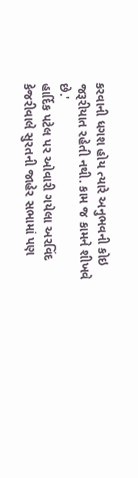કરવાની ધગશ હોય ત્યારે અનુભવની કોઇ જરૂરીયાત રહેતી નથી. કામ જ કામને શીખવે છે.'
હાર્દિક પટેલ પર ઓવારી ગયેલા અરવિંદ કેજરીવાલે સુરતની જાહેર સભામાં પણ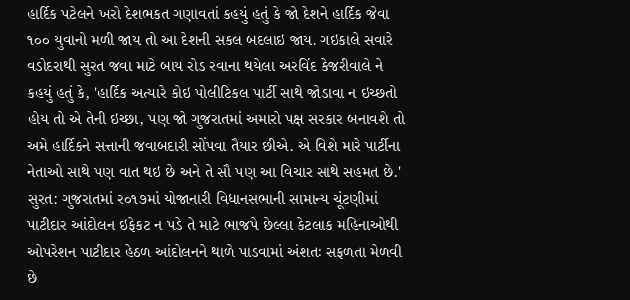હાર્દિક પટેલને ખરો દેશભકત ગણાવતાં કહયું હતું કે જો દેશને હાર્દિક જેવા ૧૦૦ યુવાનો મળી જાય તો આ દેશની સકલ બદલાઇ જાય. ગઇકાલે સવારે વડોદરાથી સુરત જવા માટે બાય રોડ રવાના થયેલા અરવિંદ કેજરીવાલે ને કહયું હતું કે, 'હાર્દિક અત્યારે કોઇ પોલીટિકલ પાર્ટી સાથે જોડાવા ન ઇચ્છતો હોય તો એ તેની ઇચ્છા, પણ જો ગુજરાતમાં અમારો પક્ષ સરકાર બનાવશે તો અમે હાર્દિકને સત્તાની જવાબદારી સોંપવા તૈયાર છીએ. એ વિશે મારે પાર્ટીના નેતાઓ સાથે પણ વાત થઇ છે અને તે સૌ પણ આ વિચાર સાથે સહમત છે.'
સુરત: ગુજરાતમાં ર૦૧૭માં યોજાનારી વિધાનસભાની સામાન્ય ચૂંટણીમાં પાટીદાર આંદોલન ઇફેકટ ન પડે તે માટે ભાજપે છેલ્લા કેટલાક મહિનાઓથી ઓપરેશન પાટીદાર હેઠળ આંદોલનને થાળે પાડવામાં અંશતઃ સફળતા મેળવી છે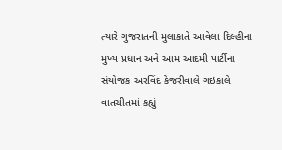ત્યારે ગુજરાતની મુલાકાતે આવેલા દિલ્હીના મુખ્ય પ્રધાન અને આમ આદમી પાર્ટીના સંયોજક અરવિંદ કેજરીવાલે ગઇકાલે વાતચીતમાં કહ્યું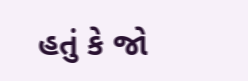હતું કે જો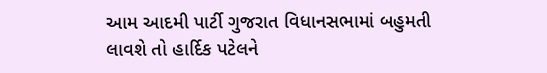આમ આદમી પાર્ટી ગુજરાત વિધાનસભામાં બહુમતી લાવશે તો હાર્દિક પટેલને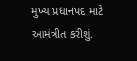મુખ્ય પ્રધાનપદ માટે આમંત્રીત કરીશું.